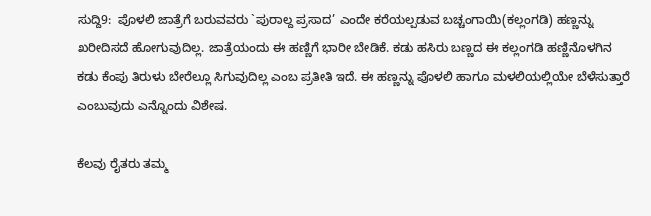ಸುದ್ದಿ9:  ಪೊಳಲಿ ಜಾತ್ರೆಗೆ ಬರುವವರು `ಪುರಾಲ್ದ ಪ್ರಸಾದ’ ಎಂದೇ ಕರೆಯಲ್ಪಡುವ ಬಚ್ಚಂಗಾಯಿ(ಕಲ್ಲಂಗಡಿ) ಹಣ್ಣನ್ನು ಖರೀದಿಸದೆ ಹೋಗುವುದಿಲ್ಲ. ಜಾತ್ರೆಯಂದು ಈ ಹಣ್ಣಿಗೆ ಭಾರೀ ಬೇಡಿಕೆ. ಕಡು ಹಸಿರು ಬಣ್ಣದ ಈ ಕಲ್ಲಂಗಡಿ ಹಣ್ಣಿನೊಳಗಿನ ಕಡು ಕೆಂಪು ತಿರುಳು ಬೇರೆಲ್ಲೂ ಸಿಗುವುದಿಲ್ಲ ಎಂಬ ಪ್ರತೀತಿ ಇದೆ. ಈ ಹಣ್ಣನ್ನು ಪೊಳಲಿ ಹಾಗೂ ಮಳಲಿಯಲ್ಲಿಯೇ ಬೆಳೆಸುತ್ತಾರೆ ಎಂಬುವುದು ಎನ್ನೊಂದು ವಿಶೇಷ.

ಕೆಲವು ರೈತರು ತಮ್ಮ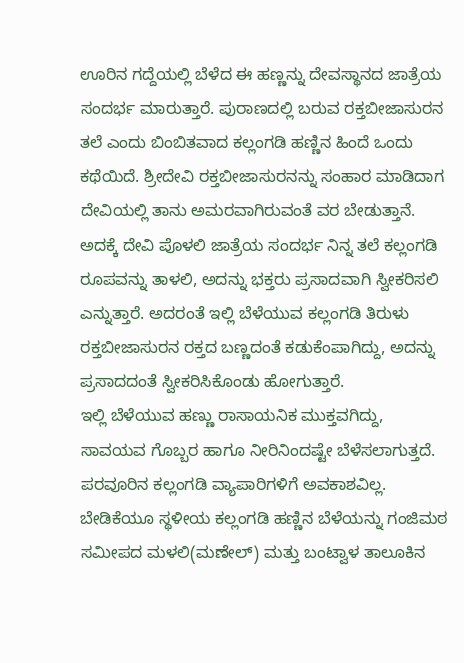ಊರಿನ ಗದ್ದೆಯಲ್ಲಿ ಬೆಳೆದ ಈ ಹಣ್ಣನ್ನು ದೇವಸ್ಥಾನದ ಜಾತ್ರೆಯ ಸಂದರ್ಭ ಮಾರುತ್ತಾರೆ. ಪುರಾಣದಲ್ಲಿ ಬರುವ ರಕ್ತಬೀಜಾಸುರನ ತಲೆ ಎಂದು ಬಿಂಬಿತವಾದ ಕಲ್ಲಂಗಡಿ ಹಣ್ಣಿನ ಹಿಂದೆ ಒಂದು ಕಥೆಯಿದೆ. ಶ್ರೀದೇವಿ ರಕ್ತಬೀಜಾಸುರನನ್ನು ಸಂಹಾರ ಮಾಡಿದಾಗ ದೇವಿಯಲ್ಲಿ ತಾನು ಅಮರವಾಗಿರುವಂತೆ ವರ ಬೇಡುತ್ತಾನೆ. ಅದಕ್ಕೆ ದೇವಿ ಪೊಳಲಿ ಜಾತ್ರೆಯ ಸಂದರ್ಭ ನಿನ್ನ ತಲೆ ಕಲ್ಲಂಗಡಿ ರೂಪವನ್ನು ತಾಳಲಿ, ಅದನ್ನು ಭಕ್ತರು ಪ್ರಸಾದವಾಗಿ ಸ್ವೀಕರಿಸಲಿ ಎನ್ನುತ್ತಾರೆ. ಅದರಂತೆ ಇಲ್ಲಿ ಬೆಳೆಯುವ ಕಲ್ಲಂಗಡಿ ತಿರುಳು ರಕ್ತಬೀಜಾಸುರನ ರಕ್ತದ ಬಣ್ಣದಂತೆ ಕಡುಕೆಂಪಾಗಿದ್ದು, ಅದನ್ನು ಪ್ರಸಾದದಂತೆ ಸ್ವೀಕರಿಸಿಕೊಂಡು ಹೋಗುತ್ತಾರೆ.
ಇಲ್ಲಿ ಬೆಳೆಯುವ ಹಣ್ಣು ರಾಸಾಯನಿಕ ಮುಕ್ತವಗಿದ್ದು, ಸಾವಯವ ಗೊಬ್ಬರ ಹಾಗೂ ನೀರಿನಿಂದಷ್ಟೇ ಬೆಳೆಸಲಾಗುತ್ತದೆ. ಪರವೂರಿನ ಕಲ್ಲಂಗಡಿ ವ್ಯಾಪಾರಿಗಳಿಗೆ ಅವಕಾಶವಿಲ್ಲ. ಬೇಡಿಕೆಯೂ ಸ್ಥಳೀಯ ಕಲ್ಲಂಗಡಿ ಹಣ್ಣಿನ ಬೆಳೆಯನ್ನು ಗಂಜಿಮಠ ಸಮೀಪದ ಮಳಲಿ(ಮಣೇಲ್) ಮತ್ತು ಬಂಟ್ವಾಳ ತಾಲೂಕಿನ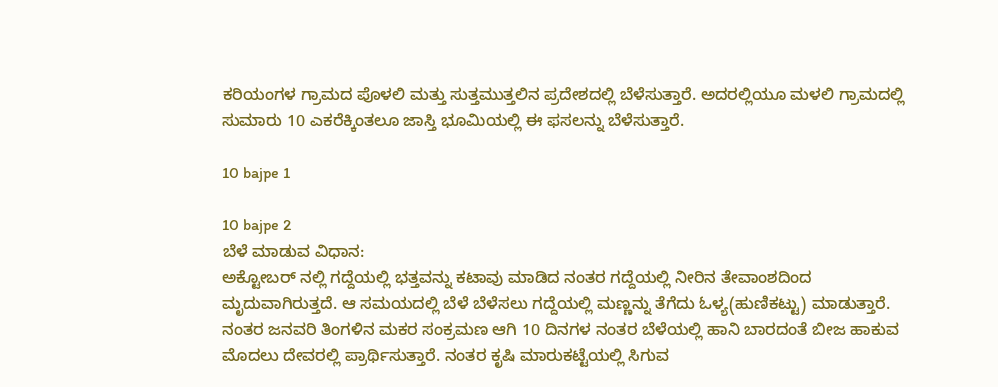ಕರಿಯಂಗಳ ಗ್ರಾಮದ ಪೊಳಲಿ ಮತ್ತು ಸುತ್ತಮುತ್ತಲಿನ ಪ್ರದೇಶದಲ್ಲಿ ಬೆಳೆಸುತ್ತಾರೆ. ಅದರಲ್ಲಿಯೂ ಮಳಲಿ ಗ್ರಾಮದಲ್ಲಿ ಸುಮಾರು 10 ಎಕರೆಕ್ಕಿಂತಲೂ ಜಾಸ್ತಿ ಭೂಮಿಯಲ್ಲಿ ಈ ಫಸಲನ್ನು ಬೆಳೆಸುತ್ತಾರೆ.

10 bajpe 1

10 bajpe 2
ಬೆಳೆ ಮಾಡುವ ವಿಧಾನ:
ಅಕ್ಟೋಬರ್ ನಲ್ಲಿ ಗದ್ದೆಯಲ್ಲಿ ಭತ್ತವನ್ನು ಕಟಾವು ಮಾಡಿದ ನಂತರ ಗದ್ದೆಯಲ್ಲಿ ನೀರಿನ ತೇವಾಂಶದಿಂದ ಮೃದುವಾಗಿರುತ್ತದೆ. ಆ ಸಮಯದಲ್ಲಿ ಬೆಳೆ ಬೆಳೆಸಲು ಗದ್ದೆಯಲ್ಲಿ ಮಣ್ಣನ್ನು ತೆಗೆದು ಓಳ್ಯ(ಹುಣಿಕಟ್ಟು) ಮಾಡುತ್ತಾರೆ. ನಂತರ ಜನವರಿ ತಿಂಗಳಿನ ಮಕರ ಸಂಕ್ರಮಣ ಆಗಿ 10 ದಿನಗಳ ನಂತರ ಬೆಳೆಯಲ್ಲಿ ಹಾನಿ ಬಾರದಂತೆ ಬೀಜ ಹಾಕುವ ಮೊದಲು ದೇವರಲ್ಲಿ ಪ್ರಾರ್ಥಿಸುತ್ತಾರೆ. ನಂತರ ಕೃಷಿ ಮಾರುಕಟ್ಟೆಯಲ್ಲಿ ಸಿಗುವ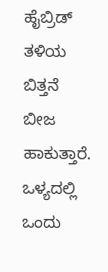ಹೈಬ್ರಿಡ್ ತಳಿಯ ಬಿತ್ತನೆ ಬೀಜ ಹಾಕುತ್ತಾರೆ. ಒಳ್ಯದಲ್ಲಿ ಒಂದು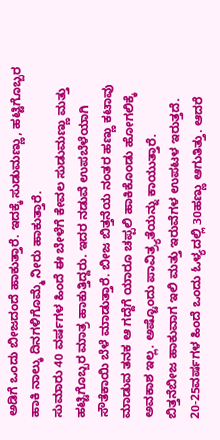ಅಡಿಗೆ ಒಂದು ಬೀಜದಂದೆ ಹಾಕುತ್ತಾರೆ. ಇದಕ್ಕೆ ಸುಡುಮಣ್ಣು, ಹಟ್ಟಿಗೊಬ್ಬರ ಹಾಕಿ ನಾಲ್ಕು ದಿನಗಳಿಗೊಮ್ಮೆ ನೀರು ಹಾಕುತ್ತಾರೆ.
ಸುಮಾರು 40 ವರ್ಷಗಳ ಹಿಂದೆ ಈ ಬೇಳೆಗೆ ಕೇವಲ ಸುಡುಮಣ್ಣು ಮತ್ತು ಹಟ್ಟಿಗೊಬ್ಬರ ಮಾತ್ರ ಹಾಕುತ್ತಿದ್ದರು. ಇದರ ನಡುವೆ ಉಪಬೆಳೆಯಾಗಿ ಸೌತೆಕಾಯಿ ಬೆಳೆ ಮಾಡುತ್ತಾರೆ. ಬೀಜ ಬಿತ್ತನೆಯ ನಂತರ ಹಣ್ಣು ಕಟಾವು ಮಾಡುವ ತನಕ ಆ ಗದ್ದೆಗೆ ಯಾರೂ ಚಪ್ಪಲಿ ಹಾಕಿಕೊಂಡು ಹೋಗಲಿಕ್ಕೆ ಅವಕಾಶ ಇಲ್ಲ. ಅಷ್ಟೊಂದು ಪಾವಿತ್ರ್ಯತೆಯನ್ನು ಕಾಯುತ್ತಾರೆ.
ಬಿತ್ತನೆಬೀಜ ಹಾಕುವಾಗ ಇಲಿ ಮತ್ತು ಇರುವೆಗಳ ಉಪಟಳ ಇರುತ್ತದೆ. 20-25ವರ್ಷಗಳ ಹಿಂದೆ ಒಂದು ಓಳ್ಯದಲ್ಲಿ 30ಹಣ್ಣು ಆಗುತಿತ್ತು. ಆದರೆ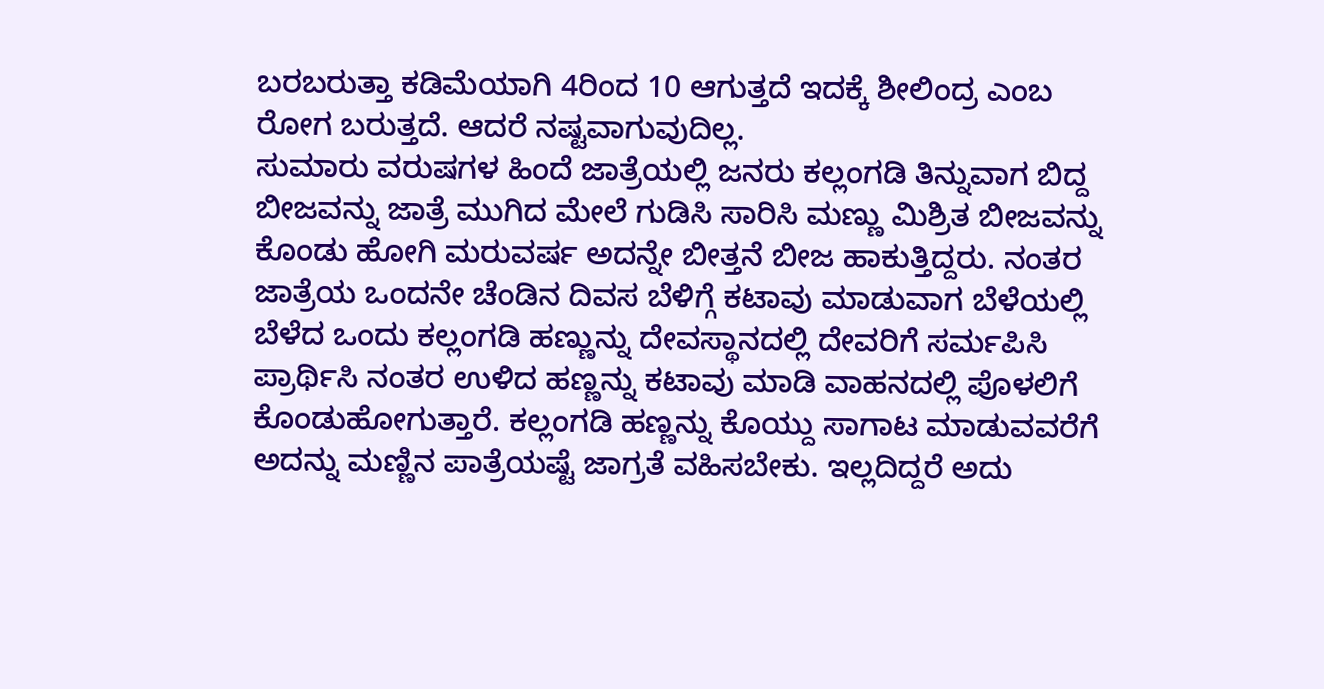ಬರಬರುತ್ತಾ ಕಡಿಮೆಯಾಗಿ 4ರಿಂದ 10 ಆಗುತ್ತದೆ ಇದಕ್ಕೆ ಶೀಲಿಂದ್ರ ಎಂಬ ರೋಗ ಬರುತ್ತದೆ. ಆದರೆ ನಷ್ಟವಾಗುವುದಿಲ್ಲ.
ಸುಮಾರು ವರುಷಗಳ ಹಿಂದೆ ಜಾತ್ರೆಯಲ್ಲಿ ಜನರು ಕಲ್ಲಂಗಡಿ ತಿನ್ನುವಾಗ ಬಿದ್ದ ಬೀಜವನ್ನು ಜಾತ್ರೆ ಮುಗಿದ ಮೇಲೆ ಗುಡಿಸಿ ಸಾರಿಸಿ ಮಣ್ಣು ಮಿಶ್ರಿತ ಬೀಜವನ್ನು ಕೊಂಡು ಹೋಗಿ ಮರುವರ್ಷ ಅದನ್ನೇ ಬೀತ್ತನೆ ಬೀಜ ಹಾಕುತ್ತಿದ್ದರು. ನಂತರ ಜಾತ್ರೆಯ ಒಂದನೇ ಚೆಂಡಿನ ದಿವಸ ಬೆಳಿಗ್ಗೆ ಕಟಾವು ಮಾಡುವಾಗ ಬೆಳೆಯಲ್ಲಿ ಬೆಳೆದ ಒಂದು ಕಲ್ಲಂಗಡಿ ಹಣ್ಣುನ್ನು ದೇವಸ್ಥಾನದಲ್ಲಿ ದೇವರಿಗೆ ಸರ್ಮಪಿಸಿ ಪ್ರಾರ್ಥಿಸಿ ನಂತರ ಉಳಿದ ಹಣ್ಣನ್ನು ಕಟಾವು ಮಾಡಿ ವಾಹನದಲ್ಲಿ ಪೊಳಲಿಗೆ ಕೊಂಡುಹೋಗುತ್ತಾರೆ. ಕಲ್ಲಂಗಡಿ ಹಣ್ಣನ್ನು ಕೊಯ್ದು ಸಾಗಾಟ ಮಾಡುವವರೆಗೆ ಅದನ್ನು ಮಣ್ಣಿನ ಪಾತ್ರೆಯಷ್ಟೆ ಜಾಗ್ರತೆ ವಹಿಸಬೇಕು. ಇಲ್ಲದಿದ್ದರೆ ಅದು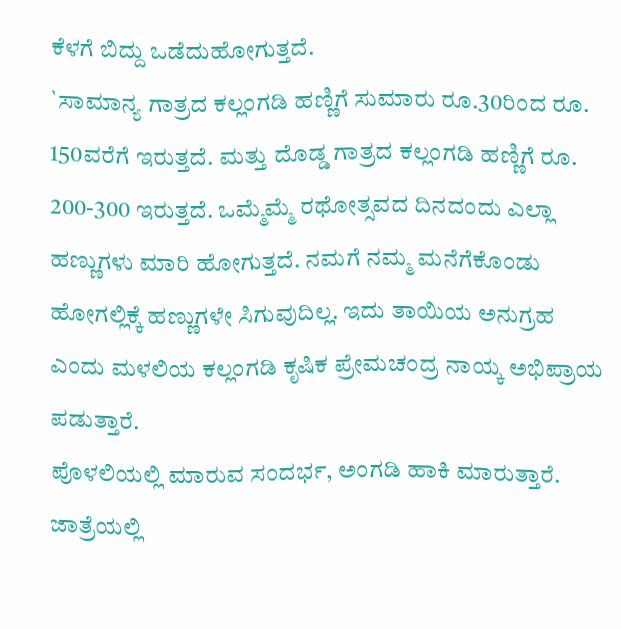ಕೆಳಗೆ ಬಿದ್ದು ಒಡೆದುಹೋಗುತ್ತದೆ.
`ಸಾಮಾನ್ಯ ಗಾತ್ರದ ಕಲ್ಲಂಗಡಿ ಹಣ್ಣಿಗೆ ಸುಮಾರು ರೂ.30ರಿಂದ ರೂ. 150ವರೆಗೆ ಇರುತ್ತದೆ. ಮತ್ತು ದೊಡ್ಡ ಗಾತ್ರದ ಕಲ್ಲಂಗಡಿ ಹಣ್ಣಿಗೆ ರೂ. 200-300 ಇರುತ್ತದೆ. ಒಮ್ಮೆಮ್ಮೆ ರಥೋತ್ಸವದ ದಿನದಂದು ಎಲ್ಲಾ ಹಣ್ಣುಗಳು ಮಾರಿ ಹೋಗುತ್ತದೆ. ನಮಗೆ ನಮ್ಮ ಮನೆಗೆಕೊಂಡು ಹೋಗಲ್ಲಿಕ್ಕೆ ಹಣ್ಣುಗಳೇ ಸಿಗುವುದಿಲ್ಲ. ಇದು ತಾಯಿಯ ಅನುಗ್ರಹ ಎಂದು ಮಳಲಿಯ ಕಲ್ಲಂಗಡಿ ಕೃಷಿಕ ಪ್ರೇಮಚಂದ್ರ ನಾಯ್ಕ ಅಭಿಪ್ರಾಯ ಪಡುತ್ತಾರೆ.
ಪೊಳಲಿಯಲ್ಲಿ ಮಾರುವ ಸಂದರ್ಭ, ಅಂಗಡಿ ಹಾಕಿ ಮಾರುತ್ತಾರೆ. ಜಾತ್ರೆಯಲ್ಲಿ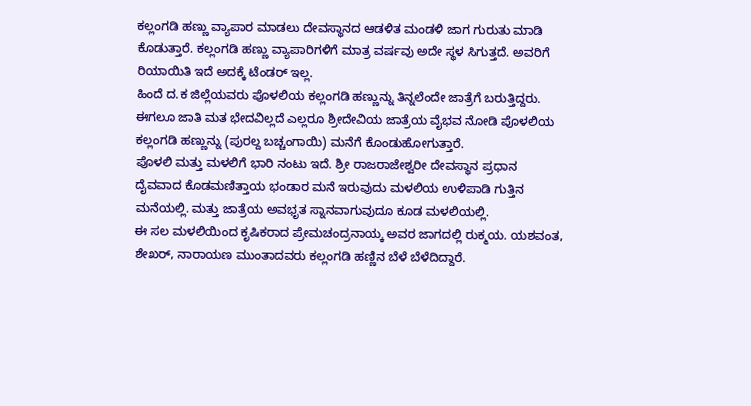ಕಲ್ಲಂಗಡಿ ಹಣ್ಣು ವ್ಯಾಪಾರ ಮಾಡಲು ದೇವಸ್ಥಾನದ ಆಡಳಿತ ಮಂಡಳಿ ಜಾಗ ಗುರುತು ಮಾಡಿ ಕೊಡುತ್ತಾರೆ. ಕಲ್ಲಂಗಡಿ ಹಣ್ಣು ವ್ಯಾಪಾರಿಗಳಿಗೆ ಮಾತ್ರ ವರ್ಷವು ಅದೇ ಸ್ಥಳ ಸಿಗುತ್ತದೆ. ಅವರಿಗೆ ರಿಯಾಯಿತಿ ಇದೆ ಅದಕ್ಕೆ ಟೆಂಡರ್ ಇಲ್ಲ.
ಹಿಂದೆ ದ.ಕ ಜಿಲ್ಲೆಯವರು ಪೊಳಲಿಯ ಕಲ್ಲಂಗಡಿ ಹಣ್ಣುನ್ನು ತಿನ್ನಲೆಂದೇ ಜಾತ್ರೆಗೆ ಬರುತ್ತಿದ್ದರು. ಈಗಲೂ ಜಾತಿ ಮತ ಭೇದವಿಲ್ಲದೆ ಎಲ್ಲರೂ ಶ್ರೀದೇವಿಯ ಜಾತ್ರೆಯ ವೈಭವ ನೋಡಿ ಪೊಳಲಿಯ ಕಲ್ಲಂಗಡಿ ಹಣ್ಣುನ್ನು (ಪುರಲ್ದ ಬಚ್ಚಂಗಾಯಿ) ಮನೆಗೆ ಕೊಂಡುಹೋಗುತ್ತಾರೆ.
ಪೊಳಲಿ ಮತ್ತು ಮಳಲಿಗೆ ಭಾರಿ ನಂಟು ಇದೆ. ಶ್ರೀ ರಾಜರಾಜೇಶ್ವರೀ ದೇವಸ್ಥಾನ ಪ್ರಧಾನ ದೈವವಾದ ಕೊಡಮಣಿತ್ತಾಯ ಭಂಡಾರ ಮನೆ ಇರುವುದು ಮಳಲಿಯ ಉಳಿಪಾಡಿ ಗುತ್ತಿನ ಮನೆಯಲ್ಲಿ. ಮತ್ತು ಜಾತ್ರೆಯ ಅವಭೃತ ಸ್ನಾನವಾಗುವುದೂ ಕೂಡ ಮಳಲಿಯಲ್ಲಿ.
ಈ ಸಲ ಮಳಲಿಯಿಂದ ಕೃಷಿಕರಾದ ಪ್ರೇಮಚಂದ್ರನಾಯ್ಕ ಅವರ ಜಾಗದಲ್ಲಿ ರುಕ್ಮಯ. ಯಶವಂತ, ಶೇಖರ್, ನಾರಾಯಣ ಮುಂತಾದವರು ಕಲ್ಲಂಗಡಿ ಹಣ್ಣಿನ ಬೆಳೆ ಬೆಳೆದಿದ್ದಾರೆ.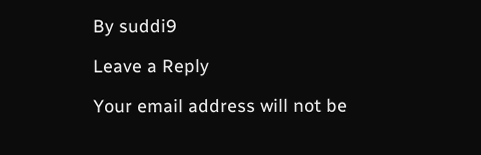By suddi9

Leave a Reply

Your email address will not be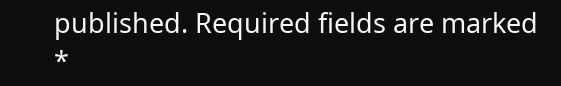published. Required fields are marked *